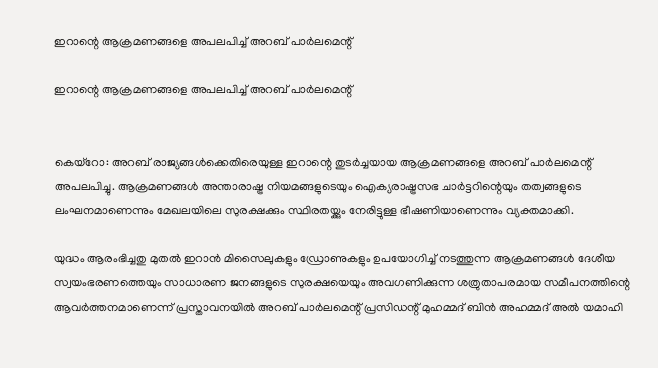ഇറാന്റെ ആക്രമണങ്ങളെ അപലപിച്ച് അറബ് പാര്‍ലമെന്റ്

ഇറാന്റെ ആക്രമണങ്ങളെ അപലപിച്ച് അറബ് പാര്‍ലമെന്റ്


കെയ്‌റോ: അറബ് രാജ്യങ്ങള്‍ക്കെതിരെയുള്ള ഇറാന്റെ തുടര്‍ച്ചയായ ആക്രമണങ്ങളെ അറബ് പാര്‍ലമെന്റ് അപലപിച്ചു. ആക്രമണങ്ങള്‍ അന്താരാഷ്ട്ര നിയമങ്ങളുടെയും ഐക്യരാഷ്ട്രസഭ ചാര്‍ട്ടറിന്റെയും തത്വങ്ങളുടെ ലംഘനമാണെന്നും മേഖലയിലെ സുരക്ഷക്കും സ്ഥിരതയ്ക്കും നേരിട്ടുള്ള ഭീഷണിയാണെന്നും വ്യക്തമാക്കി.

യുദ്ധം ആരംഭിച്ചതു മുതല്‍ ഇറാന്‍ മിസൈലുകളും ഡ്രോണുകളും ഉപയോഗിച്ച് നടത്തുന്ന ആക്രമണങ്ങള്‍ ദേശീയ സ്വയംഭരണത്തെയും സാധാരണ ജനങ്ങളുടെ സുരക്ഷയെയും അവഗണിക്കുന്ന ശത്രുതാപരമായ സമീപനത്തിന്റെ ആവര്‍ത്തനമാണെന്ന് പ്രസ്താവനയില്‍ അറബ് പാര്‍ലമെന്റ് പ്രസിഡന്റ് മുഹമ്മദ് ബിന്‍ അഹമ്മദ് അല്‍ യമാഹി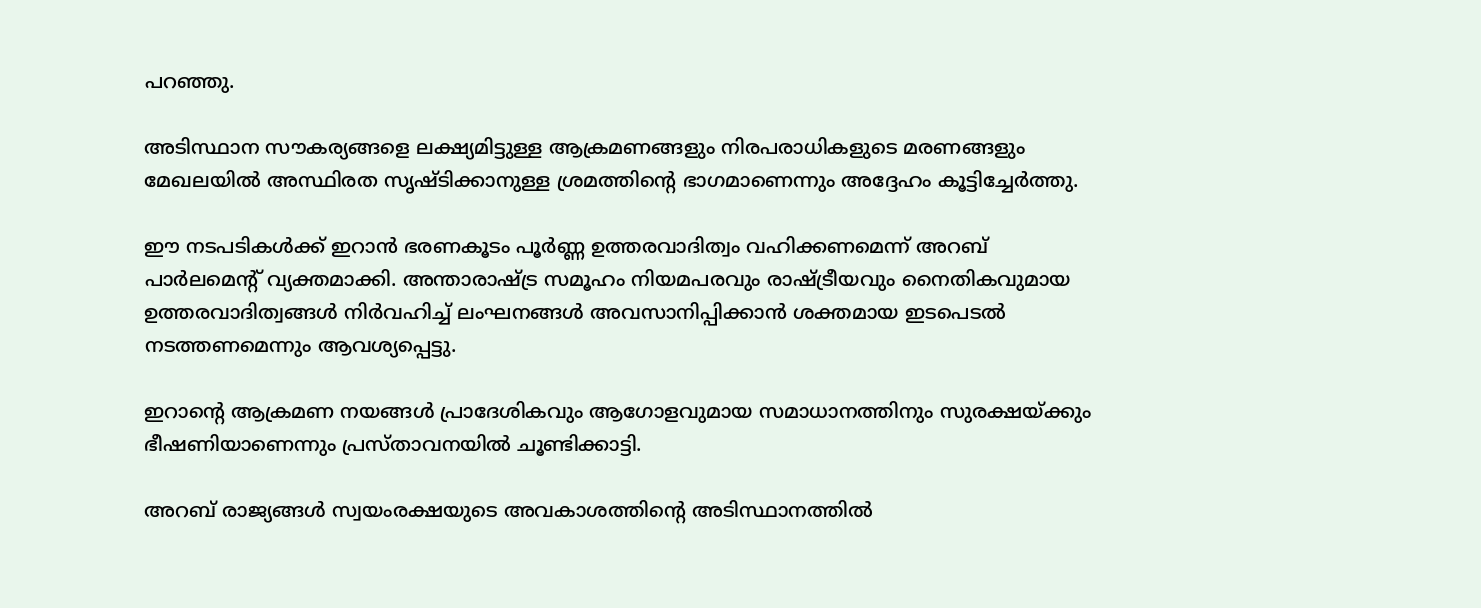പറഞ്ഞു.

അടിസ്ഥാന സൗകര്യങ്ങളെ ലക്ഷ്യമിട്ടുള്ള ആക്രമണങ്ങളും നിരപരാധികളുടെ മരണങ്ങളും മേഖലയില്‍ അസ്ഥിരത സൃഷ്ടിക്കാനുള്ള ശ്രമത്തിന്റെ ഭാഗമാണെന്നും അദ്ദേഹം കൂട്ടിച്ചേര്‍ത്തു.

ഈ നടപടികള്‍ക്ക് ഇറാന്‍ ഭരണകൂടം പൂര്‍ണ്ണ ഉത്തരവാദിത്വം വഹിക്കണമെന്ന് അറബ് പാര്‍ലമെന്റ് വ്യക്തമാക്കി. അന്താരാഷ്ട്ര സമൂഹം നിയമപരവും രാഷ്ട്രീയവും നൈതികവുമായ ഉത്തരവാദിത്വങ്ങള്‍ നിര്‍വഹിച്ച് ലംഘനങ്ങള്‍ അവസാനിപ്പിക്കാന്‍ ശക്തമായ ഇടപെടല്‍ നടത്തണമെന്നും ആവശ്യപ്പെട്ടു.

ഇറാന്റെ ആക്രമണ നയങ്ങള്‍ പ്രാദേശികവും ആഗോളവുമായ സമാധാനത്തിനും സുരക്ഷയ്ക്കും ഭീഷണിയാണെന്നും പ്രസ്താവനയില്‍ ചൂണ്ടിക്കാട്ടി.

അറബ് രാജ്യങ്ങള്‍ സ്വയംരക്ഷയുടെ അവകാശത്തിന്റെ അടിസ്ഥാനത്തില്‍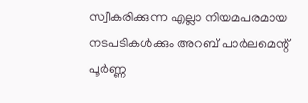സ്വീകരിക്കുന്ന എല്ലാ നിയമപരമായ നടപടികള്‍ക്കും അറബ് പാര്‍ലമെന്റ് പൂര്‍ണ്ണ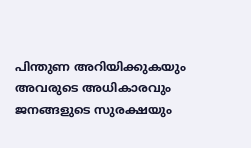പിന്തുണ അറിയിക്കുകയും അവരുടെ അധികാരവും ജനങ്ങളുടെ സുരക്ഷയും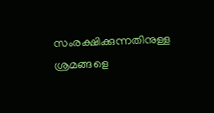സംരക്ഷിക്കുന്നതിനുള്ള ശ്രമങ്ങളെ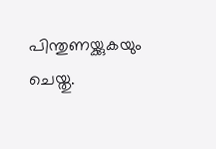പിന്തുണയ്ക്കുകയും ചെയ്തു.